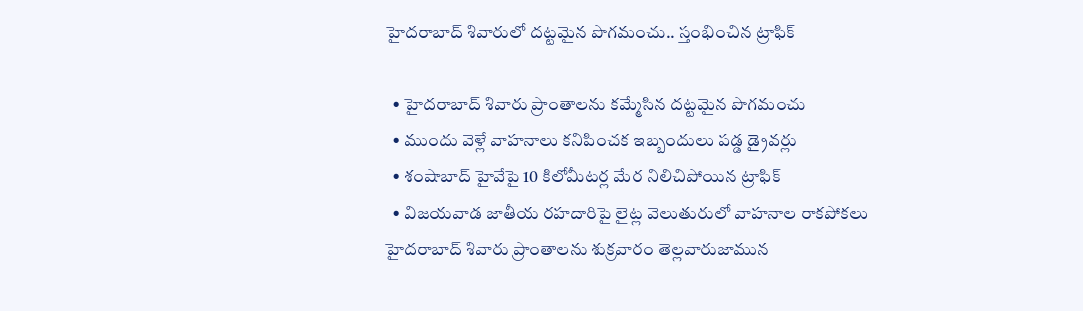హైదరాబాద్ శివారులో దట్టమైన పొగమంచు.. స్తంభించిన ట్రాఫిక్

  • హైదరాబాద్ శివారు ప్రాంతాలను కమ్మేసిన దట్టమైన పొగమంచు
  • ముందు వెళ్లే వాహనాలు కనిపించక ఇబ్బందులు పడ్డ డ్రైవర్లు
  • శంషాబాద్ హైవేపై 10 కిలోమీటర్ల మేర నిలిచిపోయిన ట్రాఫిక్
  • విజయవాడ జాతీయ రహదారిపై లైట్ల వెలుతురులో వాహనాల రాకపోకలు
హైదరాబాద్ శివారు ప్రాంతాలను శుక్రవారం తెల్లవారుజామున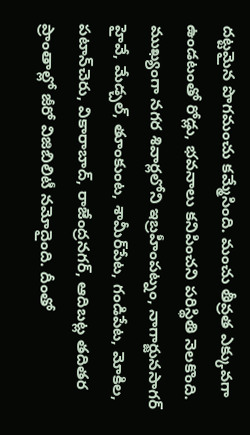దట్టమైన పొగమంచు కమ్మేసింది. మంచు తీవ్రత ఎక్కువగా ఉండటంతో రోడ్లు, భవనాలు కనిపించని పరిస్థితి నెలకొంది. ముఖ్యంగా నగర శివార్లలోని ఇబ్రహీంపట్నం, నాగార్జునసాగర్ హైవే, మేడ్చల్, తూంకుంట, శామీర్‌పేట, గండిపేట, మోకిల, పటాన్‌చెరు, వికారాబాద్, రాజేంద్రనగర్, ఆదిబట్ల తదితర ప్రాంతాల్లో జీరో విజిబిలిటీ నమోదైంది. దీంతో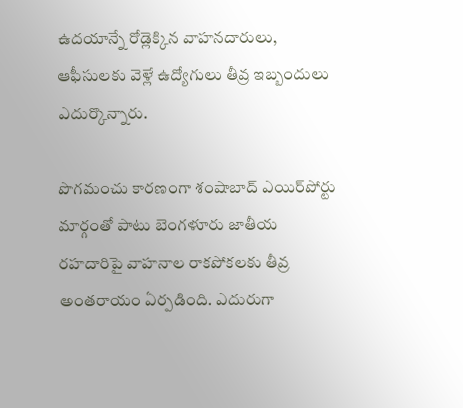ఉదయాన్నే రోడ్లెక్కిన వాహనదారులు, ఆఫీసులకు వెళ్లే ఉద్యోగులు తీవ్ర ఇబ్బందులు ఎదుర్కొన్నారు.

పొగమంచు కారణంగా శంషాబాద్ ఎయిర్‌పోర్టు మార్గంతో పాటు బెంగళూరు జాతీయ రహదారిపై వాహనాల రాకపోకలకు తీవ్ర అంతరాయం ఏర్పడింది. ఎదురుగా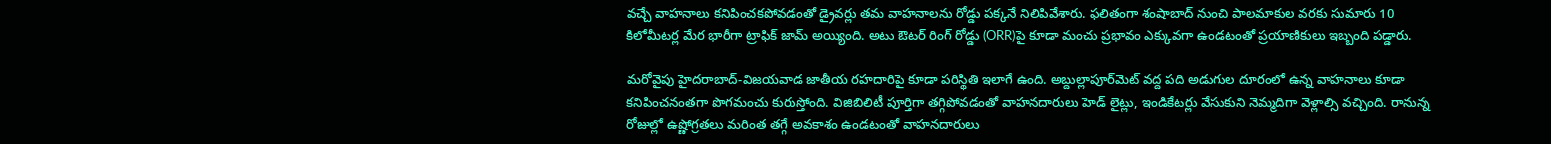వచ్చే వాహనాలు కనిపించకపోవడంతో డ్రైవర్లు తమ వాహనాలను రోడ్డు పక్కనే నిలిపివేశారు. ఫలితంగా శంషాబాద్ నుంచి పాలమాకుల వరకు సుమారు 10 కిలోమీటర్ల మేర భారీగా ట్రాఫిక్ జామ్ అయ్యింది. అటు ఔటర్ రింగ్ రోడ్డు (ORR)పై కూడా మంచు ప్రభావం ఎక్కువగా ఉండటంతో ప్రయాణికులు ఇబ్బంది పడ్డారు.

మరోవైపు హైదరాబాద్-విజయవాడ జాతీయ రహదారిపై కూడా పరిస్థితి ఇలాగే ఉంది. అబ్దుల్లాపూర్‌మెట్‌ వద్ద పది అడుగుల దూరంలో ఉన్న వాహనాలు కూడా కనిపించనంతగా పొగమంచు కురుస్తోంది. విజిబిలిటీ పూర్తిగా తగ్గిపోవడంతో వాహనదారులు హెడ్ లైట్లు, ఇండికేటర్లు వేసుకుని నెమ్మదిగా వెళ్లాల్సి వచ్చింది. రానున్న రోజుల్లో ఉష్ణోగ్రతలు మరింత తగ్గే అవకాశం ఉండటంతో వాహనదారులు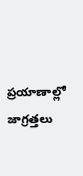ప్రయాణాల్లో జాగ్రత్తలు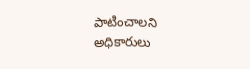పాటించాలని అధికారులు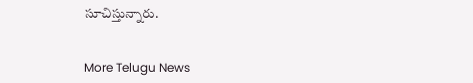సూచిస్తున్నారు.


More Telugu News